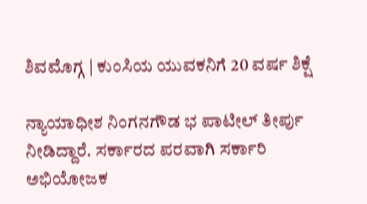ಶಿವಮೊಗ್ಗ | ಕುಂಸಿಯ ಯುವಕನಿಗೆ 20 ವರ್ಷ ಶಿಕ್ಷೆ

ನ್ಯಾಯಾಧೀಶ ನಿಂಗನಗೌಡ ಭ ಪಾಟೀಲ್ ತೀರ್ಪು ನೀಡಿದ್ದಾರೆ. ಸರ್ಕಾರದ ಪರವಾಗಿ ಸರ್ಕಾರಿ ಅಭಿಯೋಜಕ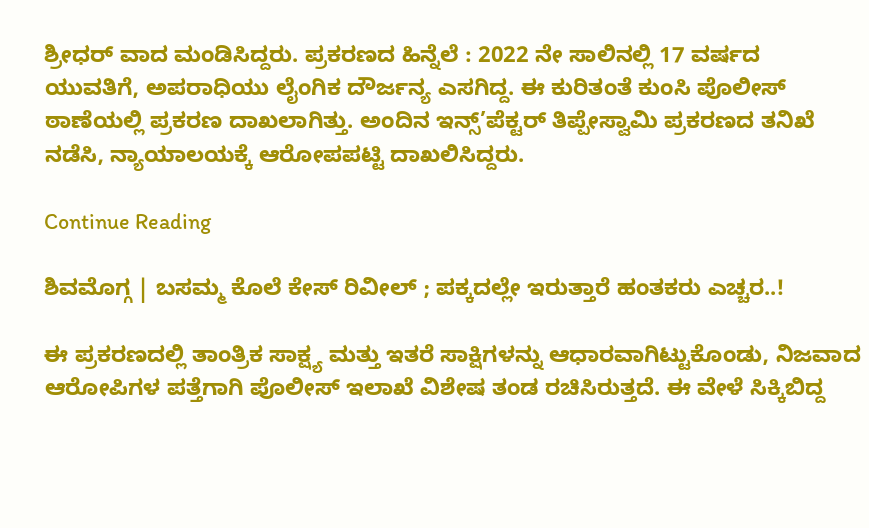ಶ್ರೀಧರ್ ವಾದ ಮಂಡಿಸಿದ್ದರು. ಪ್ರಕರಣದ ಹಿನ್ನೆಲೆ : 2022 ನೇ ಸಾಲಿನಲ್ಲಿ 17 ವರ್ಷದ ಯುವತಿಗೆ, ಅಪರಾಧಿಯು ಲೈಂಗಿಕ ದೌರ್ಜನ್ಯ ಎಸಗಿದ್ದ. ಈ ಕುರಿತಂತೆ ಕುಂಸಿ ಪೊಲೀಸ್ ಠಾಣೆಯಲ್ಲಿ ಪ್ರಕರಣ ದಾಖಲಾಗಿತ್ತು. ಅಂದಿನ ಇನ್ಸ್’ಪೆಕ್ಟರ್ ತಿಪ್ಪೇಸ್ವಾಮಿ ಪ್ರಕರಣದ ತನಿಖೆ ನಡೆಸಿ, ನ್ಯಾಯಾಲಯಕ್ಕೆ ಆರೋಪಪಟ್ಟಿ ದಾಖಲಿಸಿದ್ದರು.

Continue Reading

ಶಿವಮೊಗ್ಗ | ಬಸಮ್ಮ ಕೊಲೆ ಕೇಸ್ ರಿವೀಲ್ ; ಪಕ್ಕದಲ್ಲೇ ಇರುತ್ತಾರೆ ಹಂತಕರು ಎಚ್ಚರ..!

ಈ ಪ್ರಕರಣದಲ್ಲಿ ತಾಂತ್ರಿಕ ಸಾಕ್ಷ್ಯ ಮತ್ತು ಇತರೆ ಸಾಕ್ಷಿಗಳನ್ನು ಆಧಾರವಾಗಿಟ್ಟುಕೊಂಡು, ನಿಜವಾದ ಆರೋಪಿಗಳ ಪತ್ತೆಗಾಗಿ ಪೊಲೀಸ್ ಇಲಾಖೆ ವಿಶೇಷ ತಂಡ ರಚಿಸಿರುತ್ತದೆ. ಈ ವೇಳೆ ಸಿಕ್ಕಿಬಿದ್ದ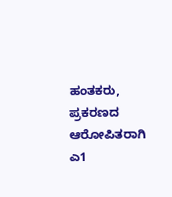ಹಂತಕರು, ಪ್ರಕರಣದ ಆರೋಪಿತರಾಗಿ ಎ1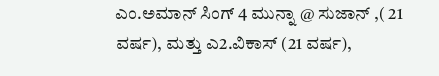ಎಂ.ಅಮಾನ್ ಸಿಂಗ್ 4 ಮುನ್ನಾ @ ಸುಜಾನ್ ,( 21 ವರ್ಷ), ಮತ್ತು ಎ2.ವಿಕಾಸ್ (21 ವರ್ಷ),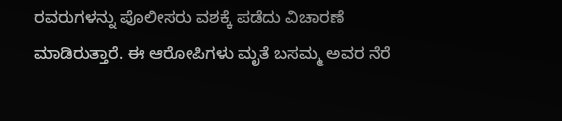ರವರುಗಳನ್ನು ಪೊಲೀಸರು ವಶಕ್ಕೆ ಪಡೆದು ವಿಚಾರಣೆ ಮಾಡಿರುತ್ತಾರೆ. ಈ ಆರೋಪಿಗಳು ಮೃತೆ ಬಸಮ್ಮ ಅವರ ನೆರೆ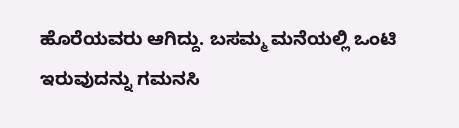ಹೊರೆಯವರು ಆಗಿದ್ದು. ಬಸಮ್ಮ ಮನೆಯಲ್ಲಿ ಒಂಟಿ ಇರುವುದನ್ನು ಗಮನಸಿ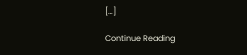[…]

Continue Reading